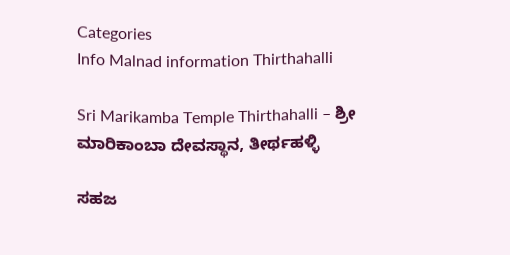Categories
Info Malnad information Thirthahalli

Sri Marikamba Temple Thirthahalli – ಶ್ರೀ ಮಾರಿಕಾಂಬಾ ದೇವಸ್ಥಾನ, ತೀರ್ಥಹಳ್ಳಿ

ಸಹಜ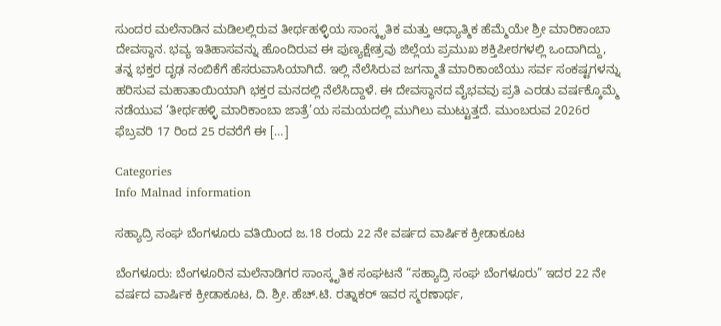ಸುಂದರ ಮಲೆನಾಡಿನ ಮಡಿಲಲ್ಲಿರುವ ತೀರ್ಥಹಳ್ಳಿಯ ಸಾಂಸ್ಕೃತಿಕ ಮತ್ತು ಆಧ್ಯಾತ್ಮಿಕ ಹೆಮ್ಮೆಯೇ ಶ್ರೀ ಮಾರಿಕಾಂಬಾ ದೇವಸ್ಥಾನ. ಭವ್ಯ ಇತಿಹಾಸವನ್ನು ಹೊಂದಿರುವ ಈ ಪುಣ್ಯಕ್ಷೇತ್ರವು ಜಿಲ್ಲೆಯ ಪ್ರಮುಖ ಶಕ್ತಿಪೀಠಗಳಲ್ಲಿ ಒಂದಾಗಿದ್ದು, ತನ್ನ ಭಕ್ತರ ದೃಢ ನಂಬಿಕೆಗೆ ಹೆಸರುವಾಸಿಯಾಗಿದೆ. ಇಲ್ಲಿ ನೆಲೆಸಿರುವ ಜಗನ್ಮಾತೆ ಮಾರಿಕಾಂಬೆಯು ಸರ್ವ ಸಂಕಷ್ಟಗಳನ್ನು ಹರಿಸುವ ಮಹಾತಾಯಿಯಾಗಿ ಭಕ್ತರ ಮನದಲ್ಲಿ ನೆಲೆಸಿದ್ದಾಳೆ. ಈ ದೇವಸ್ಥಾನದ ವೈಭವವು ಪ್ರತಿ ಎರಡು ವರ್ಷಕ್ಕೊಮ್ಮೆ ನಡೆಯುವ ‘ತೀರ್ಥಹಳ್ಳಿ ಮಾರಿಕಾಂಬಾ ಜಾತ್ರೆ’ಯ ಸಮಯದಲ್ಲಿ ಮುಗಿಲು ಮುಟ್ಟುತ್ತದೆ. ಮುಂಬರುವ 2026ರ ಫೆಬ್ರವರಿ 17 ರಿಂದ 25 ರವರೆಗೆ ಈ […]

Categories
Info Malnad information

ಸಹ್ಯಾದ್ರಿ ಸಂಘ ಬೆಂಗಳೂರು ವತಿಯಿಂದ ಜ.18 ರಂದು 22 ನೇ ವರ್ಷದ ವಾರ್ಷಿಕ ಕ್ರೀಡಾಕೂಟ

ಬೆಂಗಳೂರು: ಬೆಂಗಳೂರಿನ ಮಲೆನಾಡಿಗರ ಸಾಂಸ್ಕೃತಿಕ ಸಂಘಟನೆ “ಸಹ್ಯಾದ್ರಿ ಸಂಘ ಬೆಂಗಳೂರು” ಇದರ 22 ನೇ ವರ್ಷದ ವಾರ್ಷಿಕ ಕ್ರೀಡಾಕೂಟ, ದಿ. ಶ್ರೀ. ಹೆಚ್.ಟಿ. ರತ್ನಾಕರ್ ಇವರ ಸ್ಮರಣಾರ್ಥ,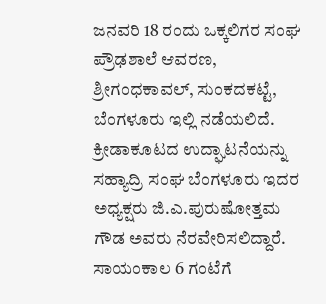ಜನವರಿ 18 ರಂದು ಒಕ್ಕಲಿಗರ ಸಂಘ ಪ್ರೌಢಶಾಲೆ ಆವರಣ, ಶ್ರೀಗಂಧಕಾವಲ್, ಸುಂಕದಕಟ್ಟೆ, ಬೆಂಗಳೂರು ಇಲ್ಲಿ ನಡೆಯಲಿದೆ. ಕ್ರೀಡಾಕೂಟದ ಉದ್ಘಾಟನೆಯನ್ನು ಸಹ್ಯಾದ್ರಿ ಸಂಘ ಬೆಂಗಳೂರು ಇದರ ಅಧ್ಯಕ್ಷರು ಜಿ.ಎ.ಪುರುಷೋತ್ತಮ ಗೌಡ ಅವರು ನೆರವೇರಿಸಲಿದ್ದಾರೆ. ಸಾಯಂಕಾಲ 6 ಗಂಟೆಗೆ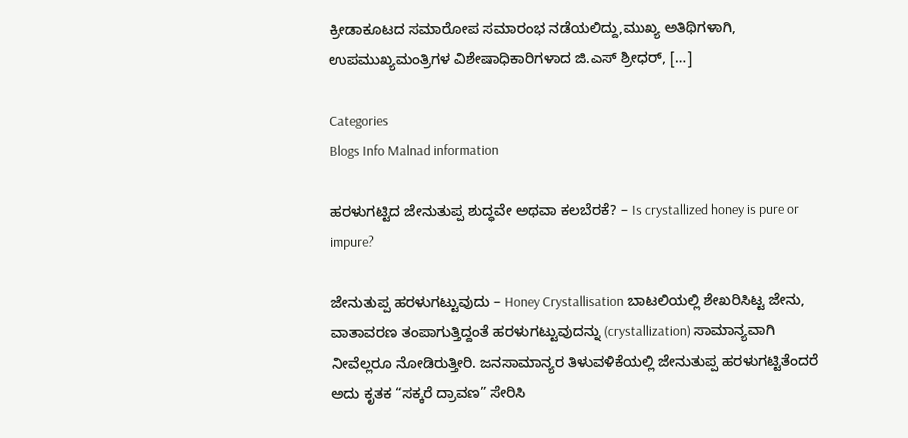ಕ್ರೀಡಾಕೂಟದ ಸಮಾರೋಪ ಸಮಾರಂಭ ನಡೆಯಲಿದ್ದು,ಮುಖ್ಯ ಅತಿಥಿಗಳಾಗಿ, ಉಪಮುಖ್ಯಮಂತ್ರಿಗಳ ವಿಶೇಷಾಧಿಕಾರಿಗಳಾದ ಜಿ.ಎಸ್ ಶ್ರೀಧರ್, […]

Categories
Blogs Info Malnad information

ಹರಳುಗಟ್ಟಿದ ಜೇನುತುಪ್ಪ ಶುದ್ಧವೇ ಅಥವಾ ಕಲಬೆರಕೆ? – Is crystallized honey is pure or impure?

ಜೇನುತುಪ್ಪ ಹರಳುಗಟ್ಟುವುದು – Honey Crystallisation ಬಾಟಲಿಯಲ್ಲಿ ಶೇಖರಿಸಿಟ್ಟ ಜೇನು, ವಾತಾವರಣ ತಂಪಾಗುತ್ತಿದ್ದಂತೆ ಹರಳುಗಟ್ಟುವುದನ್ನು (crystallization) ಸಾಮಾನ್ಯವಾಗಿ ನೀವೆಲ್ಲರೂ ನೋಡಿರುತ್ತೀರಿ. ಜನಸಾಮಾನ್ಯರ ತಿಳುವಳಿಕೆಯಲ್ಲಿ ಜೇನುತುಪ್ಪ ಹರಳುಗಟ್ಟಿತೆಂದರೆ ಅದು ಕೃತಕ “ಸಕ್ಕರೆ ದ್ರಾವಣ” ಸೇರಿಸಿ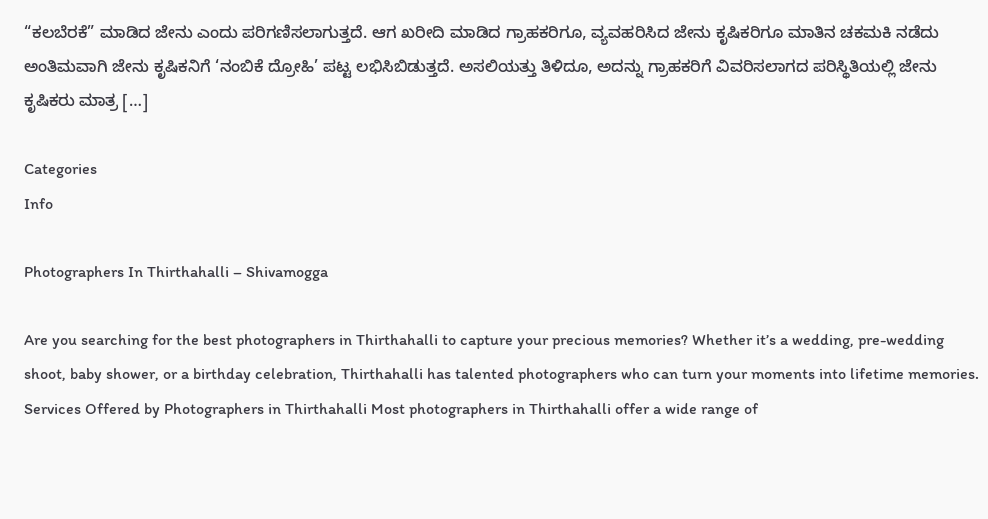“ಕಲಬೆರಕೆ” ಮಾಡಿದ ಜೇನು ಎಂದು ಪರಿಗಣಿಸಲಾಗುತ್ತದೆ. ಆಗ ಖರೀದಿ ಮಾಡಿದ ಗ್ರಾಹಕರಿಗೂ, ವ್ಯವಹರಿಸಿದ ಜೇನು ಕೃಷಿಕರಿಗೂ ಮಾತಿನ ಚಕಮಕಿ ನಡೆದು ಅಂತಿಮವಾಗಿ ಜೇನು ಕೃಷಿಕನಿಗೆ ‘ನಂಬಿಕೆ ದ್ರೋಹಿ’ ಪಟ್ಟ ಲಭಿಸಿಬಿಡುತ್ತದೆ. ಅಸಲಿಯತ್ತು ತಿಳಿದೂ, ಅದನ್ನು ಗ್ರಾಹಕರಿಗೆ ವಿವರಿಸಲಾಗದ ಪರಿಸ್ಥಿತಿಯಲ್ಲಿ ಜೇನು ಕೃಷಿಕರು ಮಾತ್ರ […]

Categories
Info

Photographers In Thirthahalli – Shivamogga

Are you searching for the best photographers in Thirthahalli to capture your precious memories? Whether it’s a wedding, pre-wedding shoot, baby shower, or a birthday celebration, Thirthahalli has talented photographers who can turn your moments into lifetime memories. Services Offered by Photographers in Thirthahalli Most photographers in Thirthahalli offer a wide range of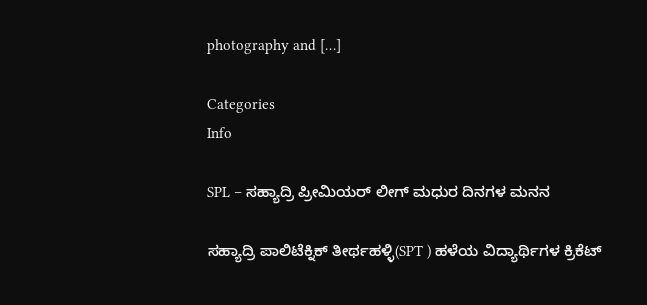photography and […]

Categories
Info

SPL – ಸಹ್ಯಾದ್ರಿ ಪ್ರೀಮಿಯರ್ ಲೀಗ್ ಮಧುರ ದಿನಗಳ ಮನನ

ಸಹ್ಯಾದ್ರಿ ಪಾಲಿಟೆಕ್ನಿಕ್ ತೀರ್ಥಹಳ್ಳಿ(SPT ) ಹಳೆಯ ವಿದ್ಯಾರ್ಥಿಗಳ ಕ್ರಿಕೆಟ್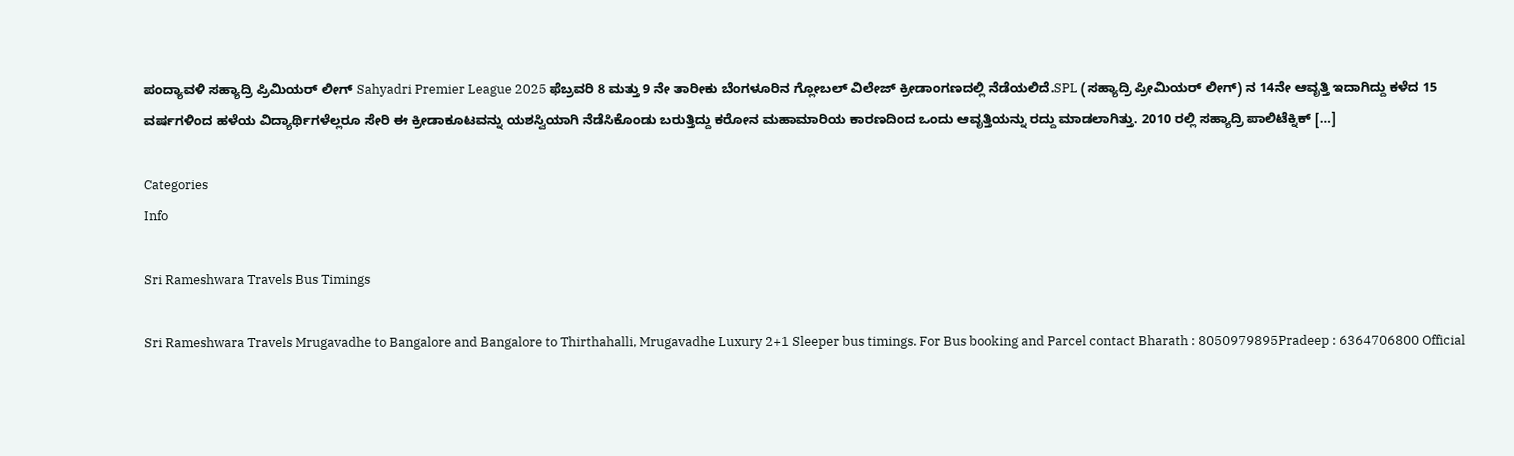ಪಂದ್ಯಾವಳಿ ಸಹ್ಯಾದ್ರಿ ಪ್ರಿಮಿಯರ್ ಲೀಗ್ Sahyadri Premier League 2025 ಫೆಬ್ರವರಿ 8 ಮತ್ತು 9 ನೇ ತಾರೀಕು ಬೆಂಗಳೂರಿನ ಗ್ಲೋಬಲ್ ವಿಲೇಜ್ ಕ್ರೀಡಾಂಗಣದಲ್ಲಿ ನೆಡೆಯಲಿದೆ.SPL (ಸಹ್ಯಾದ್ರಿ ಪ್ರೀಮಿಯರ್ ಲೀಗ್) ನ 14ನೇ ಆವೃತ್ತಿ ಇದಾಗಿದ್ದು ಕಳೆದ 15 ವರ್ಷಗಳಿಂದ ಹಳೆಯ ವಿದ್ಯಾರ್ಥಿಗಳೆಲ್ಲರೂ ಸೇರಿ ಈ ಕ್ರೀಡಾಕೂಟವನ್ನು ಯಶಸ್ವಿಯಾಗಿ ನೆಡೆಸಿಕೊಂಡು ಬರುತ್ತಿದ್ದು ಕರೋನ ಮಹಾಮಾರಿಯ ಕಾರಣದಿಂದ ಒಂದು ಆವೃತ್ತಿಯನ್ನು ರದ್ದು ಮಾಡಲಾಗಿತ್ತು. 2010 ರಲ್ಲಿ ಸಹ್ಯಾದ್ರಿ ಪಾಲಿಟೆಕ್ನಿಕ್ […]

Categories
Info

Sri Rameshwara Travels Bus Timings

Sri Rameshwara Travels Mrugavadhe to Bangalore and Bangalore to Thirthahalli, Mrugavadhe Luxury 2+1 Sleeper bus timings. For Bus booking and Parcel contact Bharath : 8050979895Pradeep : 6364706800 Official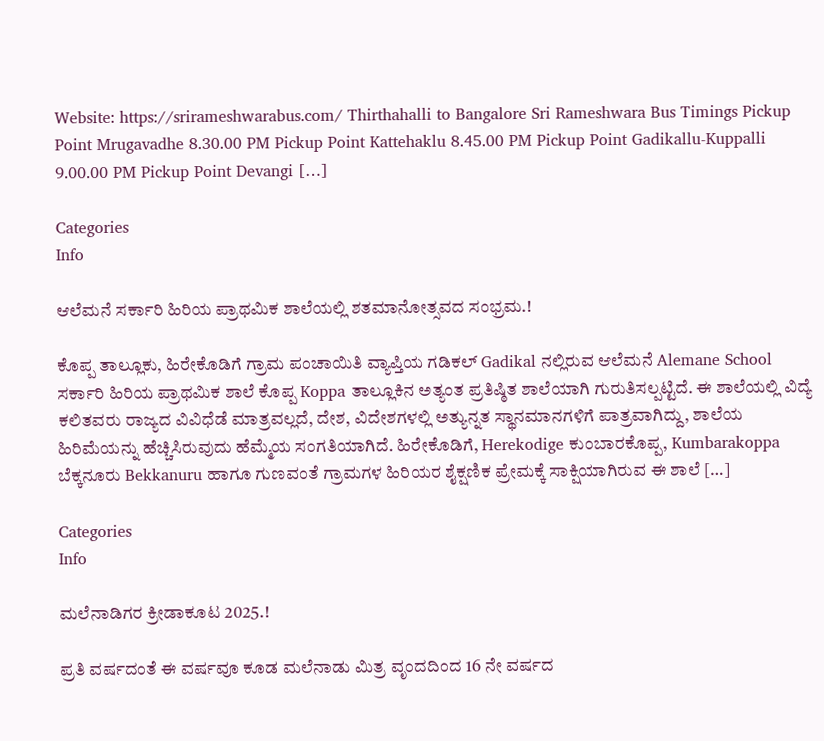Website: https://srirameshwarabus.com/ Thirthahalli to Bangalore Sri Rameshwara Bus Timings Pickup Point Mrugavadhe 8.30.00 PM Pickup Point Kattehaklu 8.45.00 PM Pickup Point Gadikallu-Kuppalli 9.00.00 PM Pickup Point Devangi […]

Categories
Info

ಆಲೆಮನೆ ಸರ್ಕಾರಿ ಹಿರಿಯ ಪ್ರಾಥಮಿಕ ಶಾಲೆಯಲ್ಲಿ ಶತಮಾನೋತ್ಸವದ ಸಂಭ್ರಮ.!

ಕೊಪ್ಪ ತಾಲ್ಲೂಕು, ಹಿರೇಕೊಡಿಗೆ ಗ್ರಾಮ ಪಂಚಾಯಿತಿ ವ್ಯಾಪ್ತಿಯ ಗಡಿಕಲ್‌ Gadikal ನಲ್ಲಿರುವ ಆಲೆಮನೆ Alemane School ಸರ್ಕಾರಿ ಹಿರಿಯ ಪ್ರಾಥಮಿಕ ಶಾಲೆ ಕೊಪ್ಪ Koppa ತಾಲ್ಲೂಕಿನ ಅತ್ಯಂತ ಪ್ರತಿಷ್ಠಿತ ಶಾಲೆಯಾಗಿ ಗುರುತಿಸಲ್ಪಟ್ಟಿದೆ. ಈ ಶಾಲೆಯಲ್ಲಿ ವಿದ್ಯೆ ಕಲಿತವರು ರಾಜ್ಯದ ವಿವಿಧೆಡೆ ಮಾತ್ರವಲ್ಲದೆ, ದೇಶ, ವಿದೇಶಗಳಲ್ಲಿ ಅತ್ಯುನ್ನತ ಸ್ಥಾನಮಾನಗಳಿಗೆ ಪಾತ್ರವಾಗಿದ್ದು, ಶಾಲೆಯ ಹಿರಿಮೆಯನ್ನು ಹೆಚ್ಚಿಸಿರುವುದು ಹೆಮ್ಮೆಯ ಸಂಗತಿಯಾಗಿದೆ. ಹಿರೇಕೊಡಿಗೆ, Herekodige ಕುಂಬಾರಕೊಪ್ಪ, Kumbarakoppa ಬೆಕ್ಕನೂರು Bekkanuru ಹಾಗೂ ಗುಣವಂತೆ ಗ್ರಾಮಗಳ ಹಿರಿಯರ ಶೈಕ್ಷಣಿಕ ಪ್ರೇಮಕ್ಕೆ ಸಾಕ್ಷಿಯಾಗಿರುವ ಈ ಶಾಲೆ […]

Categories
Info

ಮಲೆನಾಡಿಗರ ಕ್ರೀಡಾಕೂಟ 2025.!

ಪ್ರತಿ ವರ್ಷದಂತೆ ಈ ವರ್ಷವೂ ಕೂಡ ಮಲೆನಾಡು ಮಿತ್ರ ವೃಂದದಿಂದ 16 ನೇ ವರ್ಷದ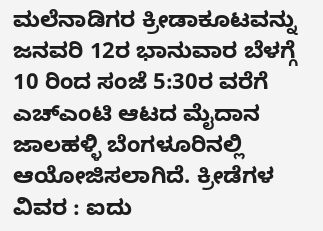ಮಲೆನಾಡಿಗರ ಕ್ರೀಡಾಕೂಟವನ್ನು ಜನವರಿ 12ರ ಭಾನುವಾರ ಬೆಳಗ್ಗೆ 10 ರಿಂದ ಸಂಜೆ 5:30ರ ವರೆಗೆ ಎಚ್ಎಂಟಿ ಆಟದ ಮೈದಾನ ಜಾಲಹಳ್ಳಿ ಬೆಂಗಳೂರಿನಲ್ಲಿ ಆಯೋಜಿಸಲಾಗಿದೆ. ಕ್ರೀಡೆಗಳ ವಿವರ : ಐದು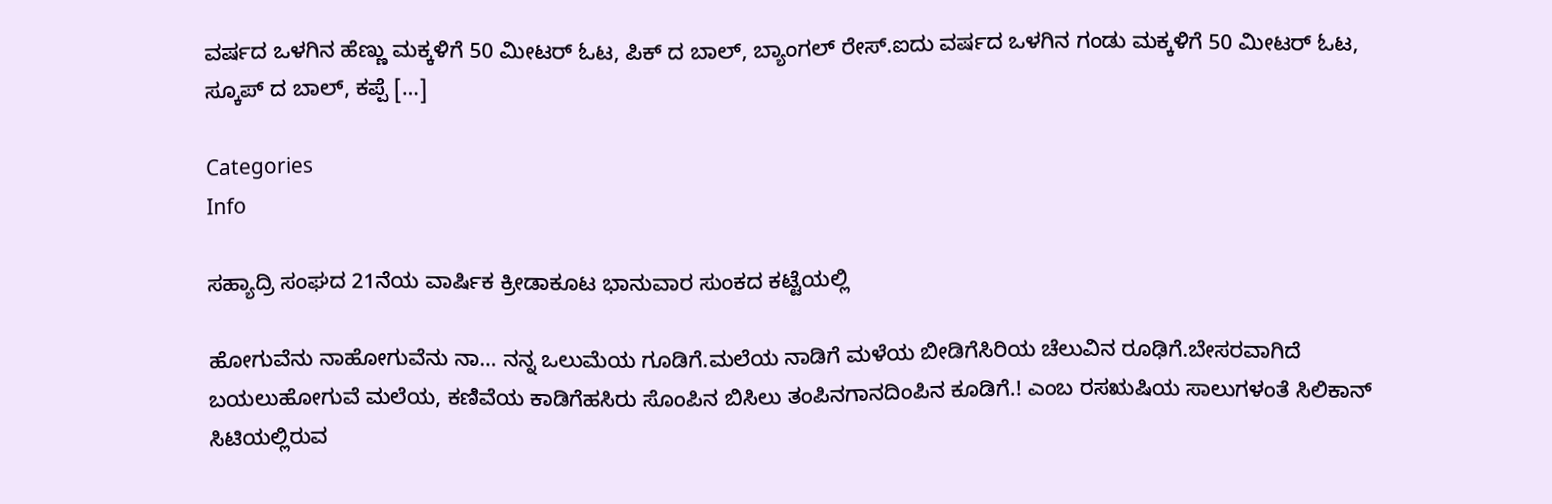ವರ್ಷದ ಒಳಗಿನ ಹೆಣ್ಣು ಮಕ್ಕಳಿಗೆ 50 ಮೀಟರ್ ಓಟ, ಪಿಕ್ ದ ಬಾಲ್, ಬ್ಯಾಂಗಲ್ ರೇಸ್.ಐದು ವರ್ಷದ ಒಳಗಿನ ಗಂಡು ಮಕ್ಕಳಿಗೆ 50 ಮೀಟರ್ ಓಟ, ಸ್ಕೂಪ್ ದ ಬಾಲ್, ಕಪ್ಪೆ […]

Categories
Info

ಸಹ್ಯಾದ್ರಿ ಸಂಘದ 21ನೆಯ ವಾರ್ಷಿಕ ಕ್ರೀಡಾಕೂಟ ಭಾನುವಾರ ಸುಂಕದ ಕಟ್ಟೆಯಲ್ಲಿ

ಹೋಗುವೆನು ನಾಹೋಗುವೆನು ನಾ… ನನ್ನ ಒಲುಮೆಯ ಗೂಡಿಗೆ.ಮಲೆಯ ನಾಡಿಗೆ ಮಳೆಯ ಬೀಡಿಗೆಸಿರಿಯ ಚೆಲುವಿನ ರೂಢಿಗೆ.ಬೇಸರವಾಗಿದೆ ಬಯಲುಹೋಗುವೆ ಮಲೆಯ, ಕಣಿವೆಯ ಕಾಡಿಗೆಹಸಿರು ಸೊಂಪಿನ ಬಿಸಿಲು ತಂಪಿನಗಾನದಿಂಪಿನ ಕೂಡಿಗೆ.! ಎಂಬ ರಸಋಷಿಯ ಸಾಲುಗಳಂತೆ ಸಿಲಿಕಾನ್ ಸಿಟಿಯಲ್ಲಿರುವ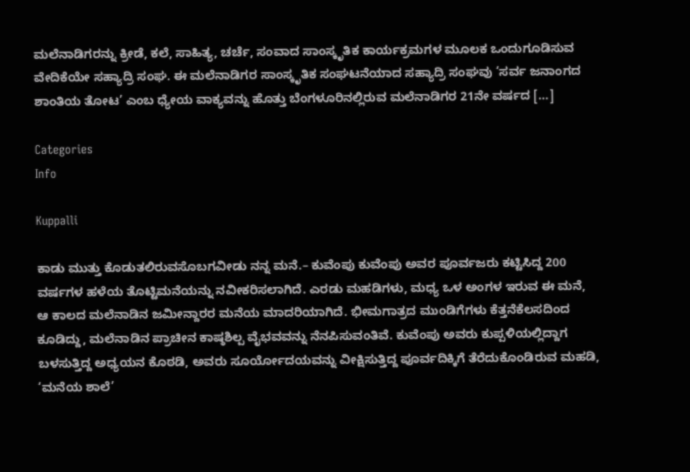ಮಲೆನಾಡಿಗರನ್ನು ಕ್ರೀಡೆ, ಕಲೆ, ಸಾಹಿತ್ಯ, ಚರ್ಚೆ, ಸಂವಾದ ಸಾಂಸ್ಕೃತಿಕ ಕಾರ್ಯಕ್ರಮಗಳ ಮೂಲಕ ಒಂದುಗೂಡಿಸುವ ವೇದಿಕೆಯೇ ಸಹ್ಯಾದ್ರಿ ಸಂಘ. ಈ ಮಲೆನಾಡಿಗರ ಸಾಂಸ್ಕೃತಿಕ ಸಂಘಟನೆಯಾದ ಸಹ್ಯಾದ್ರಿ ಸಂಘವು ‘ಸರ್ವ ಜನಾಂಗದ ಶಾಂತಿಯ ತೋಟ’ ಎಂಬ ಧ್ಯೇಯ ವಾಕ್ಯವನ್ನು ಹೊತ್ತು ಬೆಂಗಳೂರಿನಲ್ಲಿರುವ ಮಲೆನಾಡಿಗರ 21ನೇ ವರ್ಷದ […]

Categories
Info

Kuppalli

ಕಾಡು ಮುತ್ತು ಕೊಡುತಲಿರುವಸೊಬಗವೀಡು ನನ್ನ ಮನೆ.– ಕುವೆಂಪು ಕುವೆಂಪು ಅವರ ಪೂರ್ವಜರು ಕಟ್ಟಿಸಿದ್ದ 200 ವರ್ಷಗಳ ಹಳೆಯ ತೊಟ್ಟಿಮನೆಯನ್ನು ನವೀಕರಿಸಲಾಗಿದೆ. ಎರಡು ಮಹಡಿಗಳು, ಮಧ್ಯ ಒಳ ಅಂಗಳ ಇರುವ ಈ ಮನೆ, ಆ ಕಾಲದ ಮಲೆನಾಡಿನ ಜಮೀನ್ದಾರರ ಮನೆಯ ಮಾದರಿಯಾಗಿದೆ. ಭೀಮಗಾತ್ರದ ಮುಂಡಿಗೆಗಳು ಕೆತ್ತನೆಕೆಲಸದಿಂದ ಕೂಡಿದ್ದು, ಮಲೆನಾಡಿನ ಪ್ರಾಚೀನ ಕಾಷ್ಠಶಿಲ್ಪ ವೈಭವವನ್ನು ನೆನಪಿಸುವಂತಿವೆ. ಕುವೆಂಪು ಅವರು ಕುಪ್ಪಳಿಯಲ್ಲಿದ್ದಾಗ ಬಳಸುತ್ತಿದ್ದ ಅಧ್ಯಯನ ಕೊಠಡಿ, ಅವರು ಸೂರ್ಯೋದಯವನ್ನು ವೀಕ್ಷಿಸುತ್ತಿದ್ದ ಪೂರ್ವದಿಕ್ಕಿಗೆ ತೆರೆದುಕೊಂಡಿರುವ ಮಹಡಿ, ‘ಮನೆಯ ಶಾಲೆ’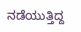ನಡೆಯುತ್ತಿದ್ದ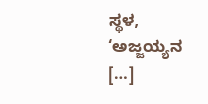ಸ್ಥಳ, ‘ಅಜ್ಜಯ್ಯನ […]